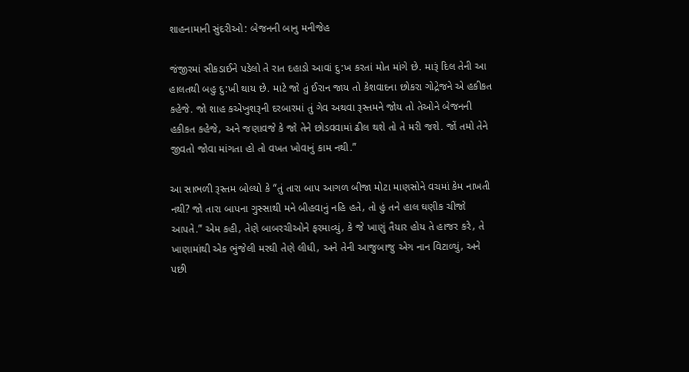શાહનામાની સુંદરીઓ: બેજનની બાનુ મનીજેહ

જંજીરમાં સીકડાઈને પડેલો તે રાત દહાડો આવાં દુ:ખ કરતાં મોત માંગે છે. મારૂં દિલ તેની આ હાલતથી બહુ દુ:ખી થાય છે. માટે જો તું ઈરાન જાય તો કેશવાદના છોકરા ગોદ્રેજને એ હકીકત કહેજે. જો શાહ કએખુશરૂની દરબારમાં તું ગેવ અથવા રૂસ્તમને જોય તો તેઓને બેજનની હકીકત કહેજે, અને જણાવજે કે જો તેને છોડવવામાં ઢીલ થશે તો તે મરી જશે. જોં તમો તેને જીવતો જોવા માંગતા હો તો વખત ખોવાનું કામ નથી.”

આ સાભળી રૂસ્તમ બોલ્યો કે “તું તારા બાપ આગળ બીજા મોટા માણસોને વચમાં કેમ નાખતી નથી? જો તારા બાપના ગુસ્સાથી મને બીહવાનું નહિ હતે, તો હું તને હાલ ઘણીક ચીજો આપતે.” એમ કહી, તેણે બાબરચીઓને ફરમાવ્યું, કે જે ખાણું તૈયાર હોય તે હાજર કરે, તે ખાણામાંથી એક ભુંજેલી મરઘી તેણે લીધી, અને તેની આજુબાજુ એગ નાન વિટાળ્યું, અને પછી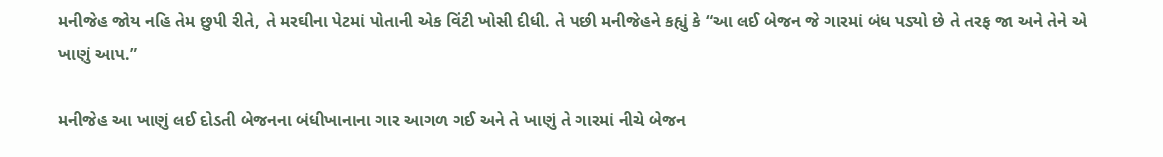મનીજેહ જોય નહિ તેમ છુપી રીતે, તે મરઘીના પેટમાં પોતાની એક વિંટી ખોસી દીધી. તે પછી મનીજેહને કહ્યું કે “આ લઈ બેજન જે ગારમાં બંધ પડ્યો છે તે તરફ જા અને તેને એ ખાણું આપ.”

મનીજેહ આ ખાણું લઈ દોડતી બેજનના બંધીખાનાના ગાર આગળ ગઈ અને તે ખાણું તે ગારમાં નીચે બેજન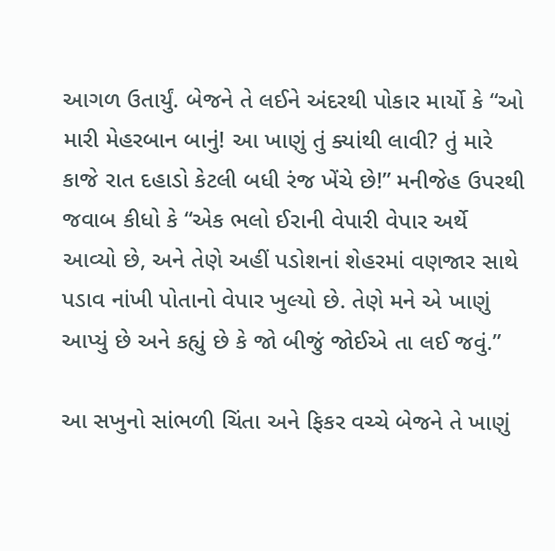આગળ ઉતાર્યું. બેજને તે લઈને અંદરથી પોકાર માર્યો કે “ઓ મારી મેહરબાન બાનું! આ ખાણું તું ક્યાંથી લાવી? તું મારે કાજે રાત દહાડો કેટલી બધી રંજ ખેંચે છે!” મનીજેહ ઉપરથી જવાબ કીધો કે “એક ભલો ઈરાની વેપારી વેપાર અર્થે આવ્યો છે, અને તેણે અહીં પડોશનાં શેહરમાં વણજાર સાથે પડાવ નાંખી પોતાનો વેપાર ખુલ્યો છે. તેણે મને એ ખાણું આપ્યું છે અને કહ્યું છે કે જો બીજું જોઈએ તા લઈ જવું.”

આ સખુનો સાંભળી ચિંતા અને ફિકર વચ્ચે બેજને તે ખાણું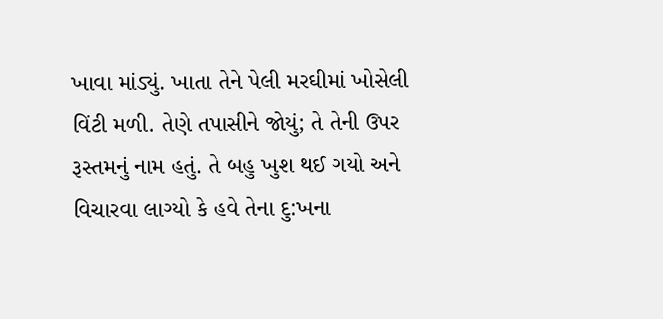ખાવા માંડ્યું. ખાતા તેને પેલી મરઘીમાં ખોસેલી વિંટી મળી. તેણે તપાસીને જોયું; તે તેની ઉપર રૂસ્તમનું નામ હતું. તે બહુ ખુશ થઈ ગયો અને વિચારવા લાગ્યો કે હવે તેના દુ:ખના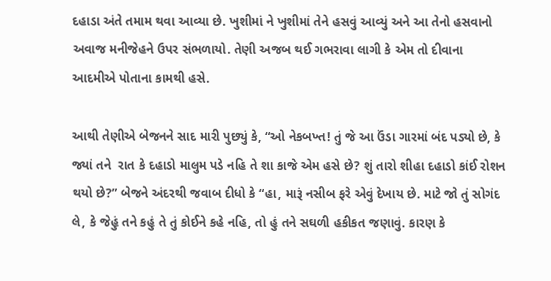દહાડા અંતે તમામ થવા આવ્યા છે. ખુશીમાં ને ખુશીમાં તેને હસવું આવ્યું અને આ તેનો હસવાનો અવાજ મનીજેહને ઉપર સંભળાયો. તેણી અજબ થઈ ગભરાવા લાગી કે એમ તો દીવાના આદમીએ પોતાના કામથી હસે.

આથી તેણીએ બેજનને સાદ મારી પુછ્યું કે, “ઓ નેકબખ્ત! તું જે આ ઉંડા ગારમાં બંદ પડ્યો છે, કે જ્યાં તને  રાત કે દહાડો માલુમ પડે નહિ તે શા કાજે એમ હસે છે? શું તારો શીહા દહાડો કાંઈ રોશન થયો છે?” બેજને અંદરથી જવાબ દીધો કે “હા, મારૂં નસીબ ફરે એવું દેખાય છે. માટે જો તું સોગંદ લે, કે જેહું તને કહું તે તું કોઈને કહે નહિ, તો હું તને સઘળી હકીકત જણાવું. કારણ કે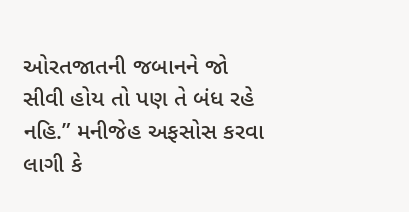ઓરતજાતની જબાનને જો સીવી હોય તો પણ તે બંધ રહે નહિ.” મનીજેહ અફસોસ કરવા લાગી કે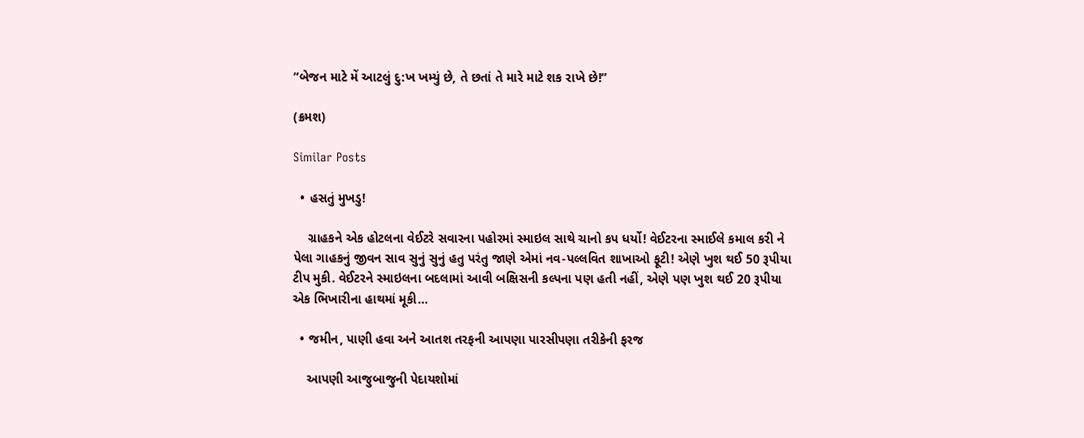“બેજન માટે મેં આટલું દુ:ખ ખમ્યું છે, તે છતાં તે મારે માટે શક રાખે છે!”

(ક્રમશ)

Similar Posts

  • હસતું મુખડુ!

    ગ્રાહકને એક હોટલના વેઈટરે સવારના પહોરમાં સ્માઇલ સાથે ચાનો કપ ધર્યો! વેઈટરના સ્માઈલે કમાલ કરી ને પેલા ગાહકનું જીવન સાવ સુનું સુનું હતુ પરંતુ જાણે એમાં નવ-પલ્લવિત શાખાઓ ફૂટી! એણે ખુશ થઈ 50 રૂપીયા ટીપ મુકી. વેઈટરને સ્માઇલના બદલામાં આવી બક્ષિસની કલ્પના પણ હતી નહીં, એણે પણ ખુશ થઈ 20 રૂપીયા એક ભિખારીના હાથમાં મૂકી…

  • જમીન, પાણી હવા અને આતશ તરફની આપણા પારસીપણા તરીકેની ફરજ

    આપણી આજુબાજુની પેદાયશોમાં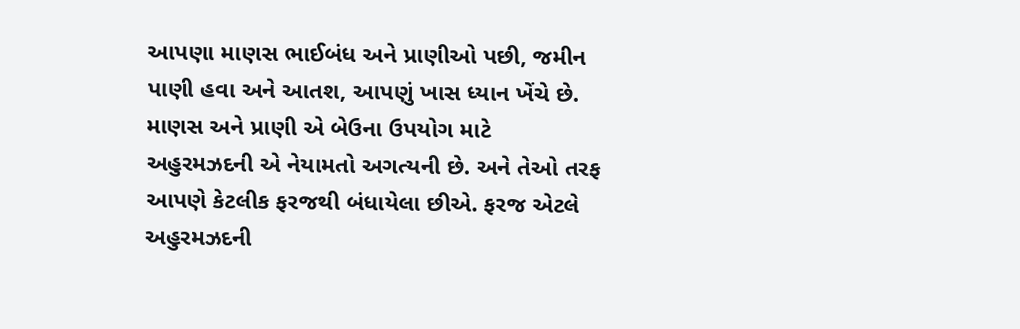આપણા માણસ ભાઈબંધ અને પ્રાણીઓ પછી, જમીન પાણી હવા અને આતશ, આપણું ખાસ ધ્યાન ખેંચે છે. માણસ અને પ્રાણી એ બેઉના ઉપયોગ માટે અહુરમઝદની એ નેયામતો અગત્યની છે. અને તેઓ તરફ આપણે કેટલીક ફરજથી બંધાયેલા છીએ. ફરજ એટલે અહુરમઝદની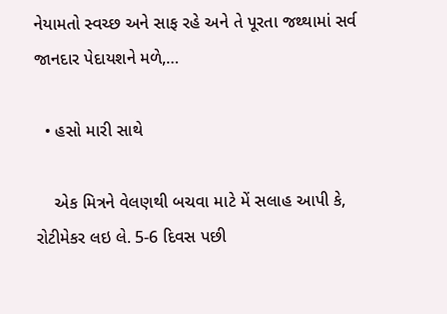નેયામતો સ્વચ્છ અને સાફ રહે અને તે પૂરતા જથ્થામાં સર્વ જાનદાર પેદાયશને મળે,…

  • હસો મારી સાથે

    એક મિત્રને વેલણથી બચવા માટે મેં સલાહ આપી કે, રોટીમેકર લઇ લે. 5-6 દિવસ પછી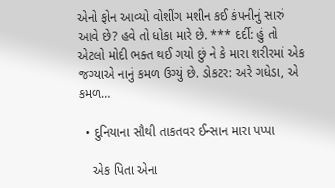એનો ફોન આવ્યો વોશીંગ મશીન કઈ કંપનીનું સારું આવે છે? હવે તો ધોકા મારે છે. *** દર્દી: હું તો એટલો મોદી ભક્ત થઈ ગયો છું ને કે મારા શરીરમાં એક જગ્યાએ નાનું કમળ ઉગ્યું છે. ડોકટર: અરે ગધેડા, એ કમળ…

  • દુનિયાના સૌથી તાકતવર ઈન્સાન મારા પપ્પા

    એક પિતા એના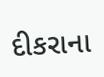દીકરાના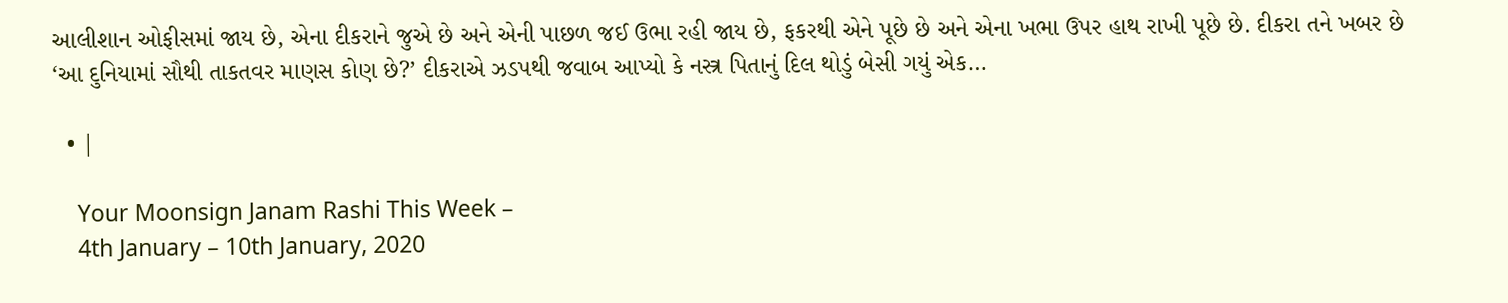આલીશાન ઓફીસમાં જાય છે, એના દીકરાને જુએ છે અને એની પાછળ જઈ ઉભા રહી જાય છે, ફકરથી એને પૂછે છે અને એના ખભા ઉપર હાથ રાખી પૂછે છે. દીકરા તને ખબર છે ‘આ દુનિયામાં સૌથી તાકતવર માણસ કોણ છે?’ દીકરાએ ઝડપથી જવાબ આપ્યો કે નસ્ત્ર પિતાનું દિલ થોડું બેસી ગયું એક…

  • |

    Your Moonsign Janam Rashi This Week –
    4th January – 10th January, 2020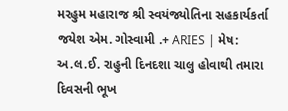મરહુમ મહારાજ શ્રી સ્વયંજ્યોતિના સહકાર્યકર્તા જયેશ એમ. ગોસ્વામી .+ ARIES | મેષ: અ.લ.ઈ. રાહુની દિનદશા ચાલુ હોવાથી તમારા દિવસની ભૂખ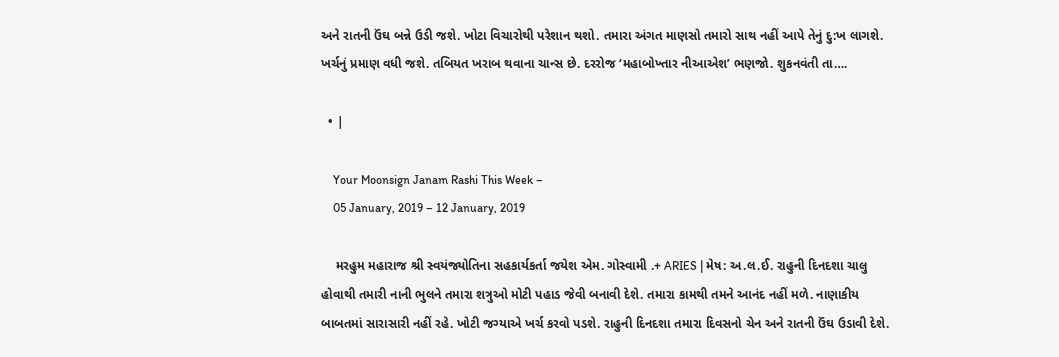અને રાતની ઉંઘ બન્ને ઉડી જશે. ખોટા વિચારોથી પરેશાન થશો. તમારા અંગત માણસો તમારો સાથ નહીં આપે તેનું દુ:ખ લાગશે. ખર્ચનું પ્રમાણ વધી જશે. તબિયત ખરાબ થવાના ચાન્સ છે. દરરોજ ‘મહાબોખ્તાર નીઆએશ’ ભણજો. શુકનવંતી તા….

  • |

    Your Moonsign Janam Rashi This Week –
    05 January, 2019 – 12 January, 2019

    મરહુમ મહારાજ શ્રી સ્વયંજ્યોતિના સહકાર્યકર્તા જયેશ એમ. ગોસ્વામી .+ ARIES | મેષ: અ.લ.ઈ. રાહુની દિનદશા ચાલુ હોવાથી તમારી નાની ભુલને તમારા શત્રુઓ મોટી પહાડ જેવી બનાવી દેશે. તમારા કામથી તમને આનંદ નહીં મળે. નાણાકીય બાબતમાં સારાસારી નહીં રહે. ખોટી જગ્યાએ ખર્ચ કરવો પડશે. રાહુની દિનદશા તમારા દિવસનો ચેન અને રાતની ઉંઘ ઉડાવી દેશે.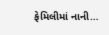ફેમિલીમાં નાની…